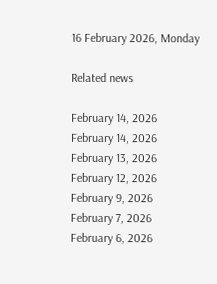16 February 2026, Monday

Related news

February 14, 2026
February 14, 2026
February 13, 2026
February 12, 2026
February 9, 2026
February 7, 2026
February 6, 2026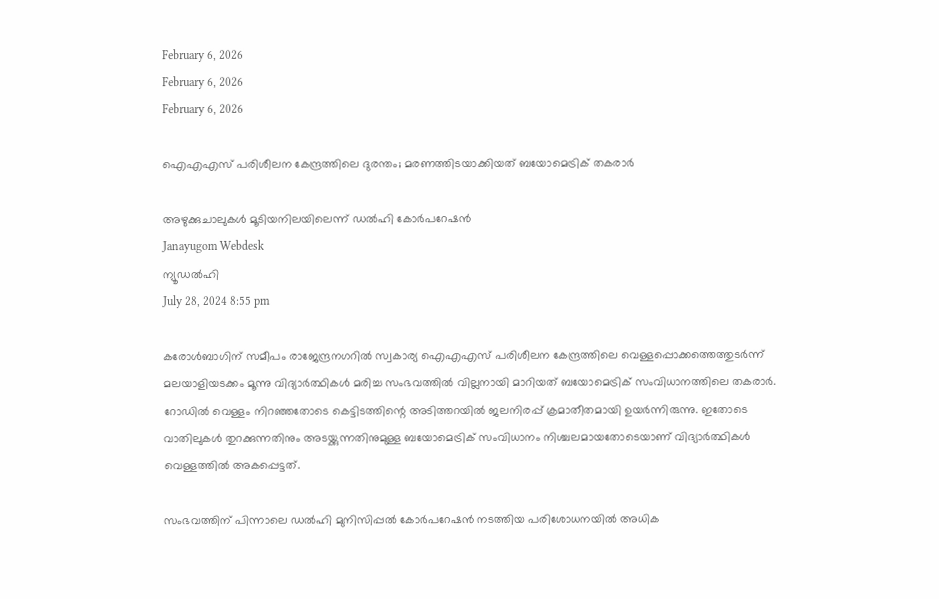February 6, 2026
February 6, 2026
February 6, 2026

ഐഎഎസ് പരിശീലന കേന്ദ്രത്തിലെ ദുരന്തം; മരണത്തിടയാക്കിയത് ബയോമെട്രിക് തകരാര്‍

അഴുക്കുചാലുകള്‍ മൂടിയനിലയിലെന്ന് ഡല്‍ഹി കോര്‍പറേഷന്‍
Janayugom Webdesk
ന്യൂഡല്‍ഹി
July 28, 2024 8:55 pm

കരോള്‍ബാഗിന് സമീപം രാജേന്ദ്രനഗറില്‍ സ്വകാര്യ ഐഎഎസ് പരിശീലന കേന്ദ്രത്തിലെ വെള്ളപ്പൊക്കത്തെത്തുടര്‍ന്ന് മലയാളിയടക്കം മൂന്നു വിദ്യാര്‍ത്ഥികള്‍ മരിച്ച സംഭവത്തില്‍ വില്ലനായി മാറിയത് ബയോമെട്രിക് സംവിധാനത്തിലെ തകരാര്‍. റോഡില്‍ വെള്ളം നിറഞ്ഞതോടെ കെട്ടിടത്തിന്റെ അടിത്തറയില്‍ ജലനിരപ്പ് ക്രമാതീതമായി ഉയര്‍ന്നിരുന്നു. ഇതോടെ വാതിലുകള്‍ തുറക്കുന്നതിനും അടയ്ക്കുന്നതിനുമുള്ള ബയോമെട്രിക് സംവിധാനം നിശ്ചലമായതോടെയാണ് വിദ്യാര്‍ത്ഥികള്‍ വെള്ളത്തില്‍ അകപ്പെട്ടത്.

സംഭവത്തിന് പിന്നാലെ ഡല്‍ഹി മുനിസിപ്പല്‍ കോര്‍പറേഷന്‍ നടത്തിയ പരിശോധനയില്‍ അധിക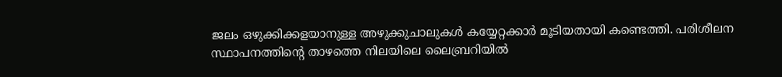ജലം ഒഴുക്കിക്കളയാനുള്ള അഴുക്കുചാലുകള്‍ കയ്യേറ്റക്കാര്‍ മൂടിയതായി കണ്ടെത്തി. പരിശീലന സ്ഥാപനത്തിന്റെ താഴത്തെ നിലയിലെ ലൈബ്രറിയില്‍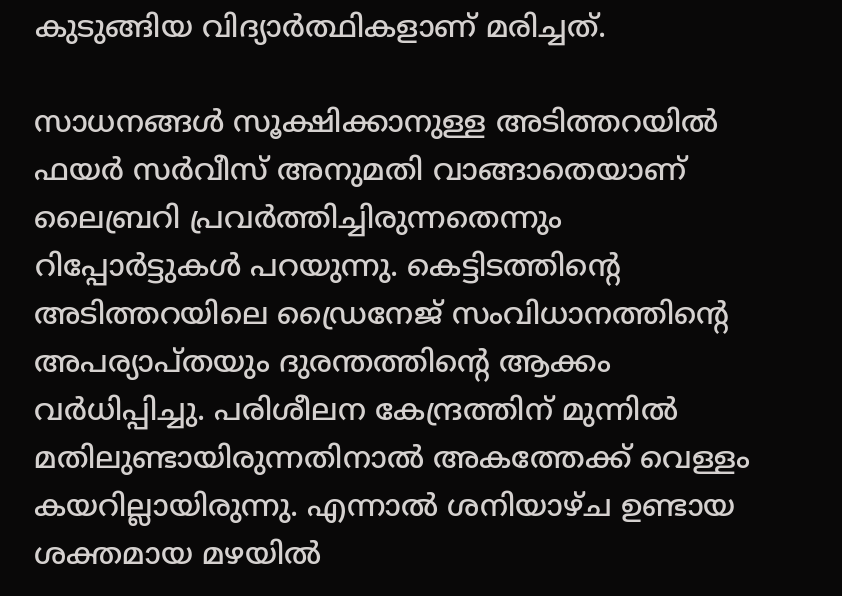കുടുങ്ങിയ വിദ്യാര്‍ത്ഥികളാണ് മരിച്ചത്.

സാധനങ്ങള്‍ സൂക്ഷിക്കാനുള്ള അടിത്തറയില്‍ ഫയര്‍ സര്‍വീസ് അനുമതി വാങ്ങാതെയാണ് ലൈബ്രറി പ്രവര്‍ത്തിച്ചിരുന്നതെന്നും റിപ്പോര്‍ട്ടുകള്‍ പറയുന്നു. കെട്ടിടത്തിന്റെ അടിത്തറയിലെ ഡ്രൈനേജ് സംവിധാനത്തിന്റെ അപര്യാപ്തയും ദുരന്തത്തിന്റെ ആക്കം വര്‍ധിപ്പിച്ചു. പരിശീലന കേന്ദ്രത്തിന് മുന്നില്‍ മതിലുണ്ടായിരുന്നതിനാല്‍ അകത്തേക്ക് വെള്ളം കയറില്ലായിരുന്നു. എന്നാല്‍ ശനിയാഴ്ച ഉണ്ടായ ശക്തമായ മഴയില്‍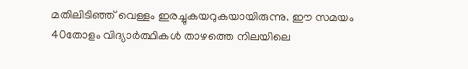മതിലിടിഞ്ഞ് വെള്ളം ഇരച്ചുകയറുകയായിരുന്നു. ഈ സമയം 40തോളം വിദ്യാര്‍ത്ഥികള്‍ താഴത്തെ നിലയിലെ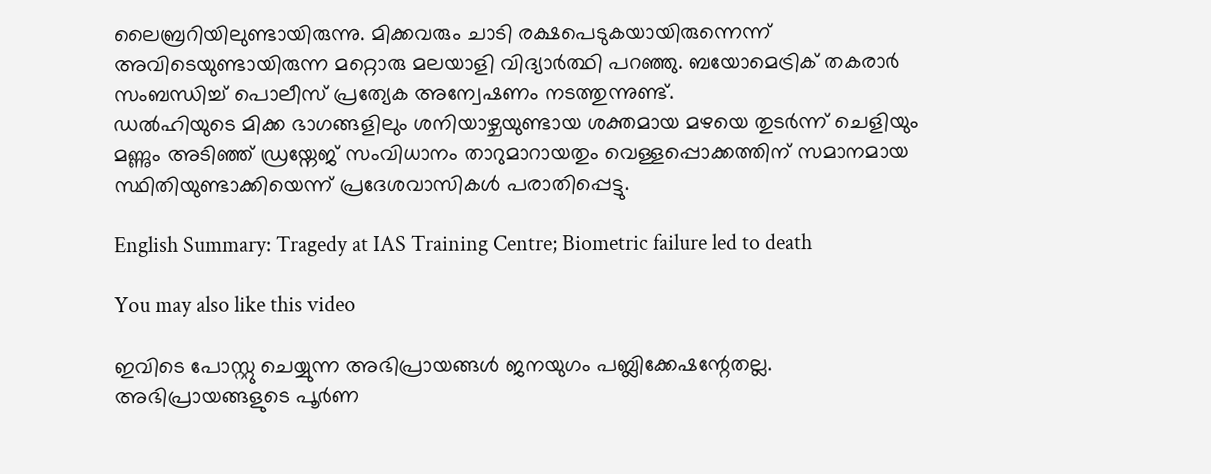ലൈബ്രറിയിലുണ്ടായിരുന്നു. മിക്കവരും ചാടി രക്ഷപെടുകയായിരുന്നെന്ന് അവിടെയുണ്ടായിരുന്ന മറ്റൊരു മലയാളി വിദ്യാര്‍ത്ഥി പറഞ്ഞു. ബയോമെട്രിക് തകരാര്‍ സംബന്ധിച്ച് പൊലീസ് പ്രത്യേക അന്വേഷണം നടത്തുന്നുണ്ട്.
ഡല്‍ഹിയുടെ മിക്ക ഭാഗങ്ങളിലും ശനിയാഴ്ചയുണ്ടായ ശക്തമായ മഴയെ തുടര്‍ന്ന് ചെളിയും മണ്ണും അടിഞ്ഞ് ഡ്രയ്നേജ് സംവിധാനം താറുമാറായതും വെള്ളപ്പൊക്കത്തിന് സമാനമായ സ്ഥിതിയുണ്ടാക്കിയെന്ന് പ്രദേശവാസികള്‍ പരാതിപ്പെട്ടു.

English Summary: Tragedy at IAS Training Centre; Biometric failure led to death

You may also like this video

ഇവിടെ പോസ്റ്റു ചെയ്യുന്ന അഭിപ്രായങ്ങള്‍ ജനയുഗം പബ്ലിക്കേഷന്റേതല്ല. അഭിപ്രായങ്ങളുടെ പൂര്‍ണ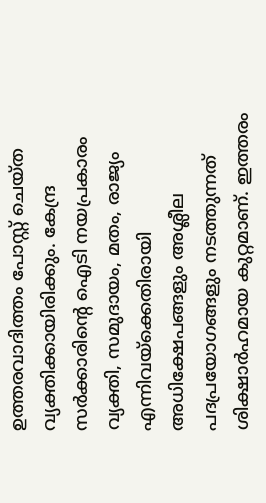ഉത്തരവാദിത്തം പോസ്റ്റ് ചെയ്ത വ്യക്തിക്കായിരിക്കും. കേന്ദ്ര സര്‍ക്കാരിന്റെ ഐടി നയപ്രകാരം വ്യക്തി, സമുദായം, മതം, രാജ്യം എന്നിവയ്‌ക്കെതിരായി അധിക്ഷേപങ്ങളും അശ്ലീല പദപ്രയോഗങ്ങളും നടത്തുന്നത് ശിക്ഷാര്‍ഹമായ കുറ്റമാണ്. ഇത്തരം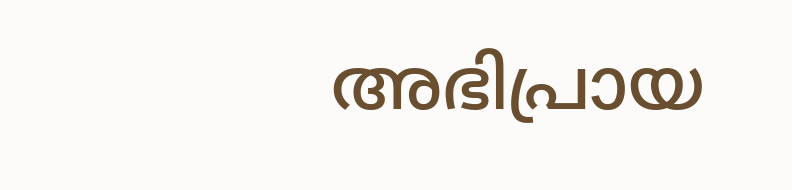അഭിപ്രായ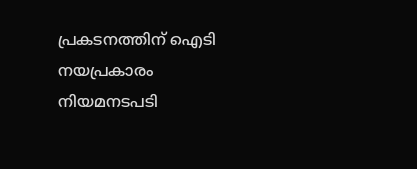പ്രകടനത്തിന് ഐടി നയപ്രകാരം നിയമനടപടി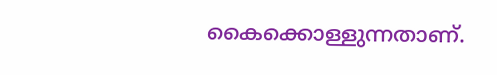കൈക്കൊള്ളുന്നതാണ്.